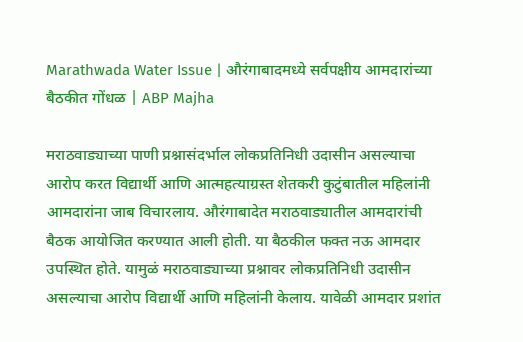Marathwada Water Issue | औरंगाबादमध्ये सर्वपक्षीय आमदारांच्या बैठकीत गोंधळ | ABP Majha

मराठवाड्याच्या पाणी प्रश्नासंदर्भाल लोकप्रतिनिधी उदासीन असल्याचा आरोप करत विद्यार्थी आणि आत्महत्याग्रस्त शेतकरी कुटुंबातील महिलांनी आमदारांना जाब विचारलाय. औरंगाबादेत मराठवाड्यातील आमदारांची बैठक आयोजित करण्यात आली होती. या बैठकील फक्त नऊ आमदार उपस्थित होते. यामुळं मराठवाड्याच्या प्रश्नावर लोकप्रतिनिधी उदासीन असल्याचा आरोप विद्यार्थी आणि महिलांनी केलाय. यावेळी आमदार प्रशांत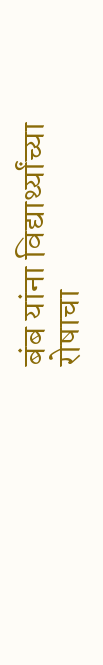बंब यांना विद्यार्थ्यांच्या रोषाचा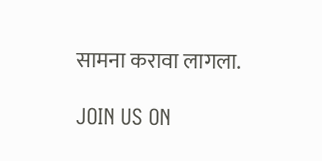सामना करावा लागला.

JOIN US ON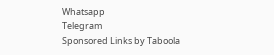Whatsapp
Telegram
Sponsored Links by Taboola